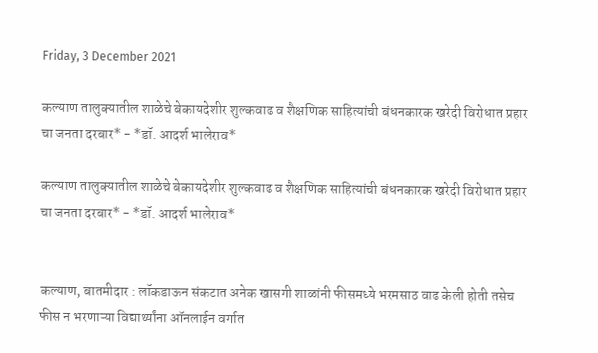Friday, 3 December 2021

कल्याण तालुक्यातील शाळेचे बेकायदेशीर शुल्कवाढ व शैक्षणिक साहित्यांची बंधनकारक खरेदी विरोधात प्रहार चा जनता दरबार* - *डॉ. आदर्श भालेराव*

कल्याण तालुक्यातील शाळेचे बेकायदेशीर शुल्कवाढ व शैक्षणिक साहित्यांची बंधनकारक खरेदी विरोधात प्रहार चा जनता दरबार* - *डॉ. आदर्श भालेराव*


कल्याण, बातमीदार : लॉकडाऊन संकटात अनेक खासगी शाळांनी फीसमध्ये भरमसाठ वाढ केली होती तसेच फीस न भरणाऱ्या विद्यार्थ्यांना ऑनलाईन वर्गात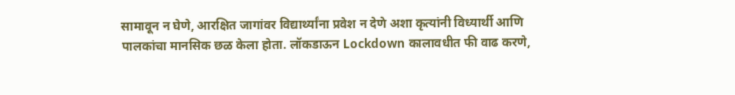सामावून न घेणे, आरक्षित जागांवर विद्यार्थ्यांना प्रवेश न देणे अशा कृत्यांनी विध्यार्थी आणि पालकांचा मानसिक छळ केला होता. लॉकडाऊन Lockdown कालावधीत फी वाढ करणे,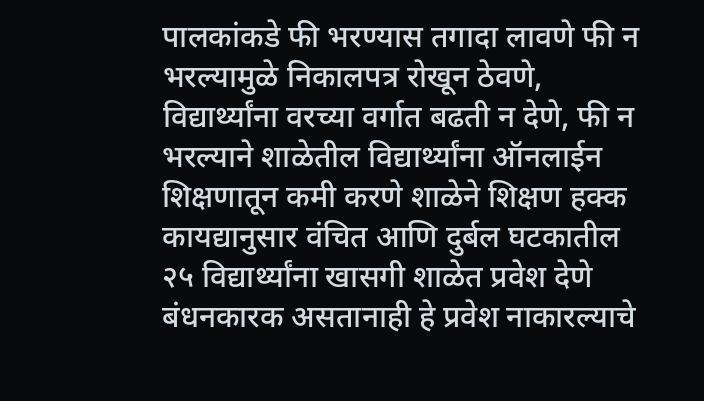पालकांकडे फी भरण्यास तगादा लावणे फी न भरल्यामुळे निकालपत्र रोखून ठेवणे, विद्यार्थ्यांना वरच्या वर्गात बढती न देणे, फी न भरल्याने शाळेतील विद्यार्थ्यांना ऑनलाईन शिक्षणातून कमी करणे शाळेने शिक्षण हक्क कायद्यानुसार वंचित आणि दुर्बल घटकातील २५ विद्यार्थ्यांना खासगी शाळेत प्रवेश देणे बंधनकारक असतानाही हे प्रवेश नाकारल्याचे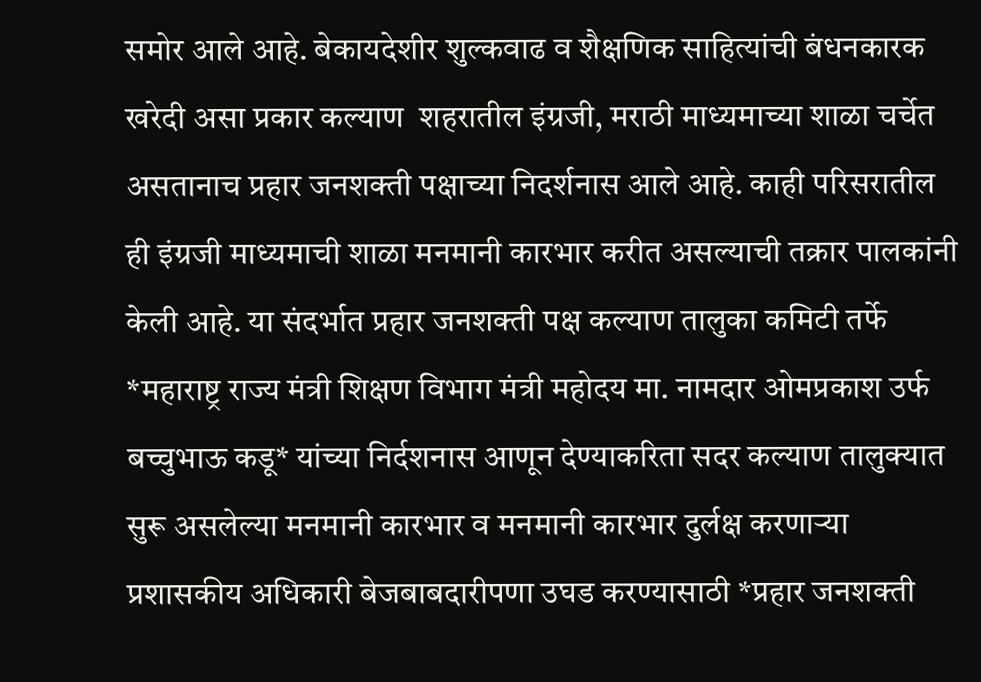समोर आले आहे. बेकायदेशीर शुल्कवाढ व शैक्षणिक साहित्यांची बंधनकारक खरेदी असा प्रकार कल्याण  शहरातील इंग्रजी, मराठी माध्यमाच्या शाळा चर्चेत असतानाच प्रहार जनशक्ती पक्षाच्या निदर्शनास आले आहे. काही परिसरातील ही इंग्रजी माध्यमाची शाळा मनमानी कारभार करीत असल्याची तक्रार पालकांनी केली आहे. या संदर्भात प्रहार जनशक्ती पक्ष कल्याण तालुका कमिटी तर्फे *महाराष्ट्र राज्य मंत्री शिक्षण विभाग मंत्री महोदय मा. नामदार ओमप्रकाश उर्फ बच्चुभाऊ कडू* यांच्या निर्दशनास आणून देण्याकरिता सदर कल्याण तालुक्यात सुरू असलेल्या मनमानी कारभार व मनमानी कारभार दुर्लक्ष करणाऱ्या प्रशासकीय अधिकारी बेजबाबदारीपणा उघड करण्यासाठी *प्रहार जनशक्ती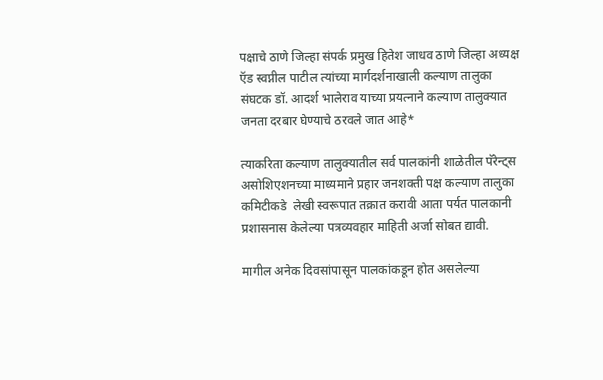पक्षाचे ठाणे जिल्हा संपर्क प्रमुख हितेश जाधव ठाणे जिल्हा अध्यक्ष ऍड स्वप्नील पाटील त्यांच्या मार्गदर्शनाखाली कल्याण तालुका संघटक डॉ. आदर्श भालेराव याच्या प्रयत्नाने कल्याण तालुक्यात जनता दरबार घेण्याचे ठरवले जात आहे*

त्याकरिता कल्याण तालुक्यातील सर्व पालकांनी शाळेतील पॅरेन्ट्स असोशिएशनच्या माध्यमाने प्रहार जनशक्ती पक्ष कल्याण तालुका कमिटीकडे  लेखी स्वरूपात तक्रात करावी आता पर्यत पालकानी प्रशासनास केलेल्या पत्रव्यवहार माहिती अर्जा सोबत द्यावी.

मागील अनेक दिवसांपासून पालकांकडून होत असलेल्या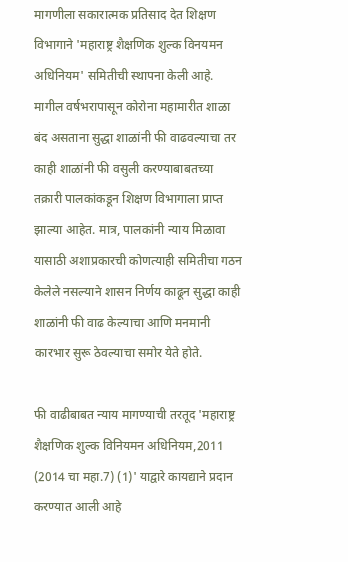मागणीला सकारात्मक प्रतिसाद देत शिक्षण विभागाने 'महाराष्ट्र शैक्षणिक शुल्क विनयमन अधिनियम' समितीची स्थापना केली आहे. मागील वर्षभरापासून कोरोना महामारीत शाळा बंद असताना सुद्धा शाळांनी फी वाढवल्याचा तर काही शाळांनी फी वसुली करण्याबाबतच्या तक्रारी पालकांकडून शिक्षण विभागाला प्राप्त झाल्या आहेत. मात्र, पालकांनी न्याय मिळावा यासाठी अशाप्रकारची कोणत्याही समितीचा गठन केलेले नसल्याने शासन निर्णय काढून सुद्धा काही शाळांनी फी वाढ केल्याचा आणि मनमानी कारभार सुरू ठेवल्याचा समोर येते होते.

फी वाढीबाबत न्याय मागण्याची तरतूद 'महाराष्ट्र शैक्षणिक शुल्क विनियमन अधिनियम,2011 (2014 चा महा.7) (1)' याद्वारे कायद्याने प्रदान करण्यात आली आहे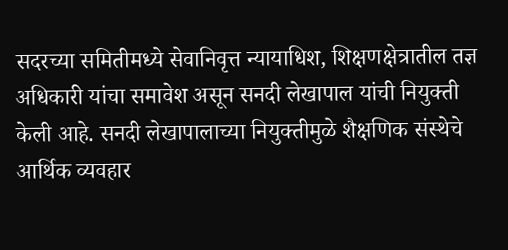सदरच्या समितीमध्ये सेवानिवृत्त न्यायाधिश, शिक्षणक्षेत्रातील तज्ञ अधिकारी यांचा समावेश असून सनदी लेखापाल यांची नियुक्ती केली आहे. सनदी लेखापालाच्या नियुक्तीमुळे शैक्षणिक संस्थेचे आर्थिक व्यवहार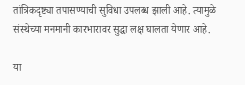तांत्रिकदृष्ट्या तपासण्याची सुविधा उपलब्ध झाली आहे. त्यामुळे संस्थेच्या मनमानी कारभारावर सुद्धा लक्ष घालता येणार आहे.

या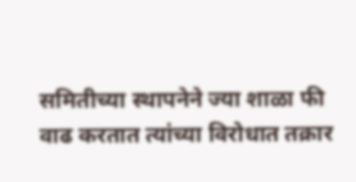समितीच्या स्थापनेने ज्या शाळा फी वाढ करतात त्यांच्या विरोधात तक्रार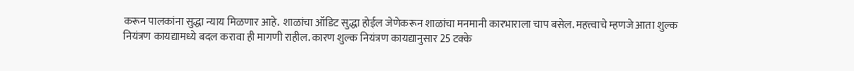करून पालकांना सुद्धा न्याय मिळणार आहे. शाळांचा ऑडिट सुद्धा होईल जेणेकरून शाळांचा मनमानी कारभाराला चाप बसेल. महत्त्वाचे म्हणजे आता शुल्क नियंत्रण कायद्यामध्ये बदल करावा ही मागणी राहील. कारण शुल्क नियंत्रण कायद्यानुसार 25 टक्के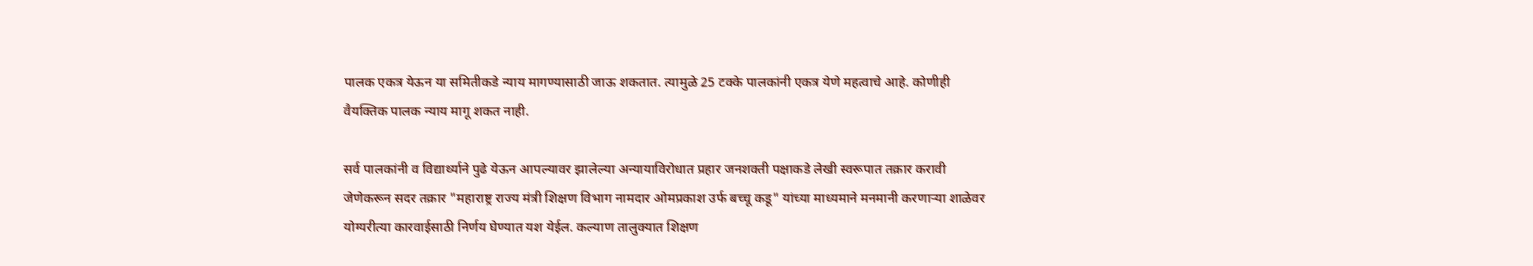पालक एकत्र येऊन या समितीकडे न्याय मागण्यासाठी जाऊ शकतात. त्यामुळे 25 टक्के पालकांनी एकत्र येणे महत्वाचे आहे. कोणीही वैयक्तिक पालक न्याय मागू शकत नाही.

सर्व पालकांनी व विद्यार्थ्याने पुढे येऊन आपल्यावर झालेल्या अन्यायाविरोधात प्रहार जनशक्ती पक्षाकडे लेखी स्वरूपात तक्रार करावी जेणेकरून सदर तक्रार "महाराष्ट्र राज्य मंत्री शिक्षण विभाग नामदार ओमप्रकाश उर्फ बच्चू कडू" यांच्या माध्यमाने मनमानी करणाऱ्या शाळेवर योग्यरीत्या कारवाईसाठी निर्णय घेण्यात यश येईल. कल्याण तालुक्‍यात शिक्षण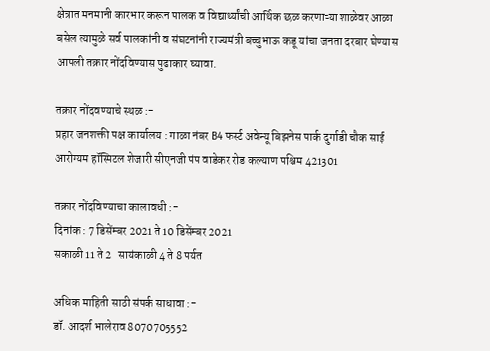क्षेत्रात मनमानी कारभार करून पालक व विद्यार्थ्यांची आर्थिक छळ करणाऱ्या शाळेवर आळा बसेल त्यामुळे सर्व पालकांनी व संघटनांनी राज्यमंत्री बच्चुभाऊ कडू यांचा जनता दरबार घेण्यास आपली तक्रार नोंदविण्यास पुढाकार घ्यावा.

तक्रार नोंदवण्याचे स्थळ :-
प्रहार जनशक्ती पक्ष कार्यालय : गाळा नंबर B4 फर्स्ट अवेन्यू बिझनेस पार्क दुर्गाडी चौक साई आरोग्यम हॉस्पिटल शेजारी सीएनजी पंप वाडेकर रोड कल्याण पश्चिम 421301

तक्रार नोंदविण्याचा कालावधी :-
दिनांक : 7 डिसेंम्बर 2021 ते 10 डिसेंम्बर 2021
सकाळी 11 ते 2   सायंकाळी 4 ते 8 पर्यत

अधिक माहिती साठी संपर्क साधावा :-
डॉ. आदर्श भालेराव 8070705552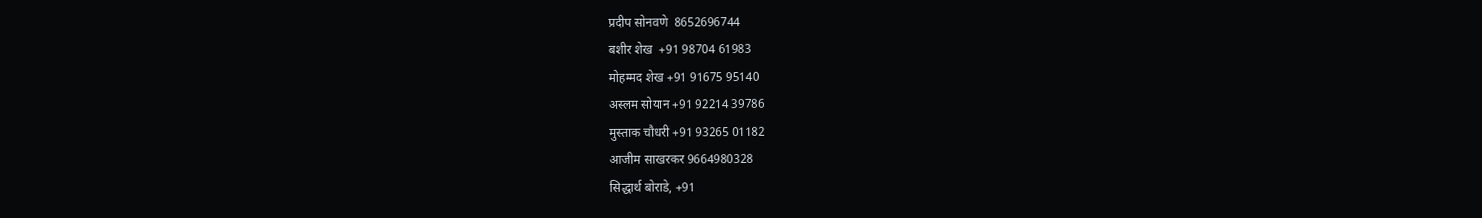प्रदीप सोनवणे  8652696744
बशीर शेख  +91 98704 61983
मोहम्मद शेख +91 91675 95140
अस्लम सोयान +91 92214 39786
मुस्ताक चौधरी +91 93265 01182
आजीम साखरकर 9664980328
सिद्धार्थ बोराडे, +91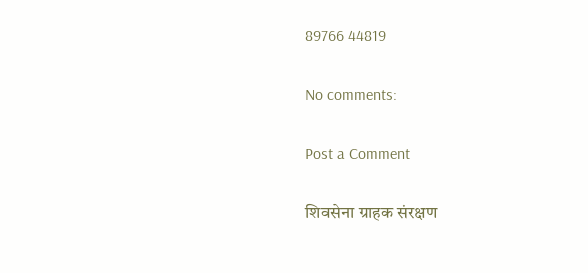89766 44819

No comments:

Post a Comment

शिवसेना ग्राहक संरक्षण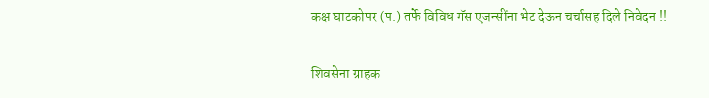कक्ष घाटकोपर (प.) तर्फे विविध गॅस एजन्सींना भेट देऊन चर्चासह दिले निवेदन !!

शिवसेना ग्राहक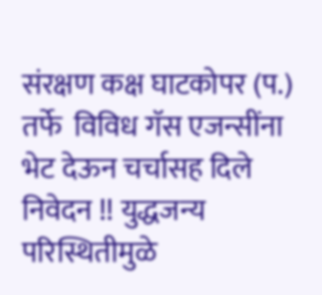संरक्षण कक्ष घाटकोपर (प.) तर्फे  विविध गॅस एजन्सींना भेट देऊन चर्चासह दिले निवेदन !! युद्धजन्य परिस्थितीमुळे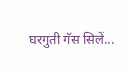घरगुती गॅस सिलें...